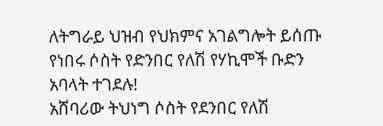ለትግራይ ህዝብ የህክምና አገልግሎት ይሰጡ የነበሩ ሶስት የድንበር የለሽ የሃኪሞች ቡድን አባላት ተገደሉ!
አሸባሪው ትህነግ ሶስት የደንበር የለሽ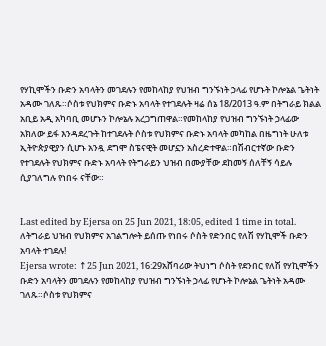የሃኪሞችን ቡድን አባላትን መገደሉን የመከላከያ የህዝብ ግንኙነት ኃላፊ የሆኑት ኮሎኔል ጌትነት አዳሙ ገለጹ።ሶስቱ የህክምና ቡድኑ አባላት የተገደሉት ዛሬ ሰኔ 18/2013 ዓ.ም በትግራይ ክልል አቢይ አዲ አካባቢ መሆኑን ኮሎኔሉ አረጋግጠዋል።የመከላከያ የህዝብ ግንኙነት ኃላፊው አክለው ይፋ እንዳደረጉት ከተገደሉት ሶስቱ የህክምና ቡድኑ አባላት መካከል በዜግነት ሁለቱ ኢትዮጵያዊያን ሲሆኑ አንዷ ደግሞ ስፔናዊት መሆኗን አስረድተዋል።በሽብርተኛው ቡድን የተገደሉት የህክምና ቡድኑ አባላት የትግራይን ህዝብ በሙያቸው ደከመኝ ሰለቸኝ ሳይሉ ሲያገለግሉ የነበሩ ናቸው።


Last edited by Ejersa on 25 Jun 2021, 18:05, edited 1 time in total.
ለትግራይ ህዝብ የህክምና አገልግሎት ይሰጡ የነበሩ ሶስት የድንበር የለሽ የሃኪሞች ቡድን አባላት ተገደሉ!
Ejersa wrote: ↑25 Jun 2021, 16:29አሸባሪው ትህነግ ሶስት የደንበር የለሽ የሃኪሞችን ቡድን አባላትን መገደሉን የመከላከያ የህዝብ ግንኙነት ኃላፊ የሆኑት ኮሎኔል ጌትነት አዳሙ ገለጹ።ሶስቱ የህክምና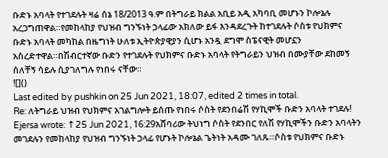ቡድኑ አባላት የተገደሉት ዛሬ ሰኔ 18/2013 ዓ.ም በትግራይ ክልል አቢይ አዲ አካባቢ መሆኑን ኮሎኔሉ አረጋግጠዋል።የመከላከያ የህዝብ ግንኙነት ኃላፊው አክለው ይፋ እንዳደረጉት ከተገደሉት ሶስቱ የህክምና ቡድኑ አባላት መካከል በዜግነት ሁለቱ ኢትዮጵያዊያን ሲሆኑ አንዷ ደግሞ ስፔናዊት መሆኗን አስረድተዋል።በሽብርተኛው ቡድን የተገደሉት የህክምና ቡድኑ አባላት የትግራይን ህዝብ በሙያቸው ደከመኝ ሰለቸኝ ሳይሉ ሲያገለግሉ የነበሩ ናቸው።
![]()
Last edited by pushkin on 25 Jun 2021, 18:07, edited 2 times in total.
Re: ለትግራይ ህዝብ የህክምና አገልግሎት ይሰጡ የነበሩ ሶስት የደንበሬሽ የሃኪሞች ቡድን አባላት ተገደሉ!
Ejersa wrote: ↑25 Jun 2021, 16:29አሸባሪው ትህነግ ሶስት የደንበር የለሽ የሃኪሞችን ቡድን አባላትን መገደሉን የመከላከያ የህዝብ ግንኙነት ኃላፊ የሆኑት ኮሎኔል ጌትነት አዳሙ ገለጹ።ሶስቱ የህክምና ቡድኑ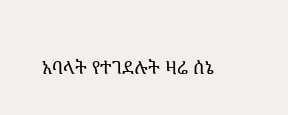አባላት የተገደሉት ዛሬ ሰኔ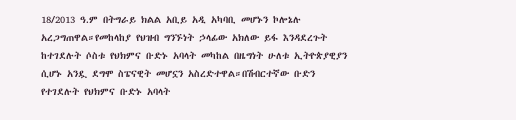18/2013 ዓ.ም በትግራይ ክልል አቢይ አዲ አካባቢ መሆኑን ኮሎኔሉ አረጋግጠዋል።የመከላከያ የህዝብ ግንኙነት ኃላፊው አክለው ይፋ እንዳደረጉት ከተገደሉት ሶስቱ የህክምና ቡድኑ አባላት መካከል በዜግነት ሁለቱ ኢትዮጵያዊያን ሲሆኑ አንዷ ደግሞ ስፔናዊት መሆኗን አስረድተዋል።በሽብርተኛው ቡድን የተገደሉት የህክምና ቡድኑ አባላት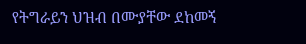የትግራይን ህዝብ በሙያቸው ደከመኝ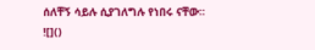ሰለቸኝ ሳይሉ ሲያገለግሉ የነበሩ ናቸው።
![]()